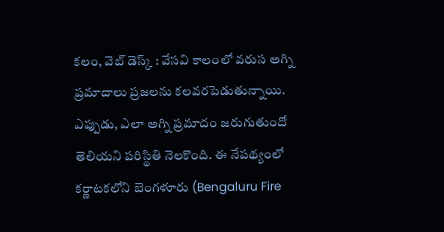కలం, వెబ్ డెస్క్ : వేసవి కాలంలో వరుస అగ్ని ప్రమాదాలు ప్రజలను కలవరపెడుతున్నాయి. ఎప్పుడు, ఎలా అగ్ని ప్రమాదం జరుగుతుందో తెలియని పరిస్థితి నెలకొంది. ఈ నేపథ్యంలో కర్ణాటకలోని బెంగళూరు (Bengaluru Fire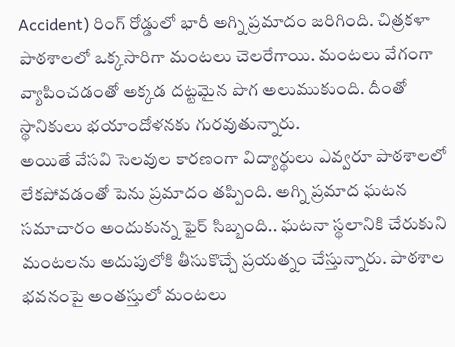Accident) రింగ్ రోడ్డులో భారీ అగ్ని ప్రమాదం జరిగింది. చిత్రకళా పాఠశాలలో ఒక్కసారిగా మంటలు చెలరేగాయి. మంటలు వేగంగా వ్యాపించడంతో అక్కడ దట్టమైన పొగ అలుముకుంది. దీంతో స్థానికులు భయాందోళనకు గురవుతున్నారు.
అయితే వేసవి సెలవుల కారణంగా విద్యార్థులు ఎవ్వరూ పాఠశాలలో లేకపోవడంతో పెను ప్రమాదం తప్పింది. అగ్ని ప్రమాద ఘటన సమాచారం అందుకున్న ఫైర్ సిబ్బంది.. ఘటనా స్థలానికి చేరుకుని మంటలను అదుపులోకి తీసుకొచ్చే ప్రయత్నం చేస్తున్నారు. పాఠశాల భవనంపై అంతస్తులో మంటలు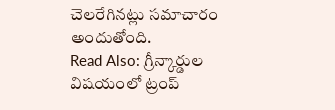చెలరేగినట్లు సమాచారం అందుతోంది.
Read Also: గ్రీన్కార్డుల విషయంలో ట్రంప్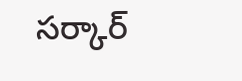సర్కార్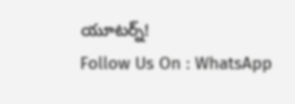యూటర్న్!
Follow Us On : WhatsApp